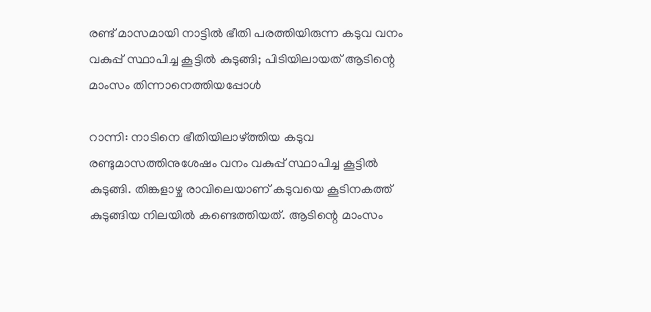രണ്ട് മാസമായി നാട്ടില്‍ ഭീതി പരത്തിയിരുന്ന കടുവ വനം വകുപ്പ് സ്ഥാപിച്ച കൂട്ടില്‍ കുടുങ്ങി; പിടിയിലായത് ആടിന്റെ മാംസം തിന്നാനെത്തിയപ്പോള്‍

റാന്നി: നാടിനെ ഭീതിയിലാഴ്ത്തിയ കടുവ രണ്ടുമാസത്തിനുശേഷം വനം വകുപ്പ് സ്ഥാപിച്ച കൂട്ടില്‍ കുടുങ്ങി. തിങ്കളാഴ്ച രാവിലെയാണ് കടുവയെ കൂടിനകത്ത് കുടുങ്ങിയ നിലയില്‍ കണ്ടെത്തിയത്. ആടിന്റെ മാംസം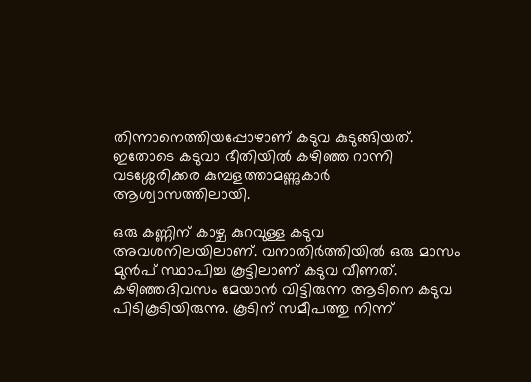തിന്നാനെത്തിയപ്പോഴാണ് കടുവ കുടുങ്ങിയത്. ഇതോടെ കടുവാ ഭീതിയില്‍ കഴിഞ്ഞ റാന്നി വടശ്ശേരിക്കര കുമ്പളത്താമണ്ണുകാര്‍ ആശ്വാസത്തിലായി.

ഒരു കണ്ണിന് കാഴ്ച കുറവുള്ള കടുവ അവശനിലയിലാണ്. വനാതിര്‍ത്തിയില്‍ ഒരു മാസം മുന്‍പ് സ്ഥാപിച്ച കൂട്ടിലാണ് കടുവ വീണത്. കഴിഞ്ഞദിവസം മേയാന്‍ വിട്ടിരുന്ന ആടിനെ കടുവ പിടികൂടിയിരുന്നു. കൂടിന് സമീപത്തു നിന്ന്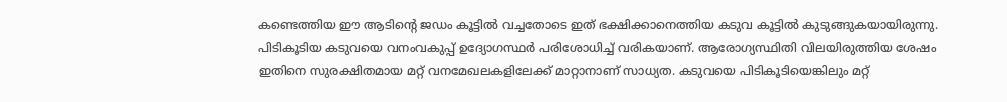കണ്ടെത്തിയ ഈ ആടിന്റെ ജഡം കൂട്ടില്‍ വച്ചതോടെ ഇത് ഭക്ഷിക്കാനെത്തിയ കടുവ കൂട്ടില്‍ കുടുങ്ങുകയായിരുന്നു. പിടികൂടിയ കടുവയെ വനംവകുപ്പ് ഉദ്യോഗസ്ഥര്‍ പരിശോധിച്ച് വരികയാണ്. ആരോഗ്യസ്ഥിതി വിലയിരുത്തിയ ശേഷം ഇതിനെ സുരക്ഷിതമായ മറ്റ് വനമേഖലകളിലേക്ക് മാറ്റാനാണ് സാധ്യത. കടുവയെ പിടികൂടിയെങ്കിലും മറ്റ്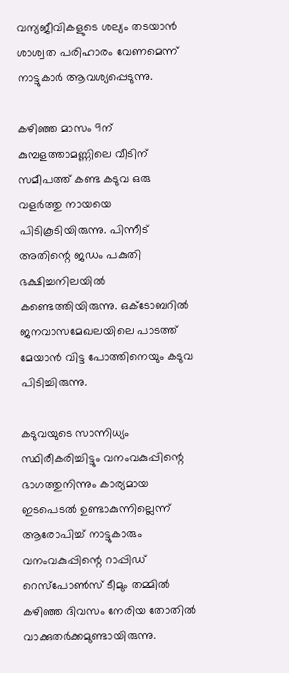വന്യജീവികളുടെ ശല്യം തടയാന്‍ ശാശ്വത പരിഹാരം വേണമെന്ന് നാട്ടുകാര്‍ ആവശ്യപ്പെടുന്നു.

കഴിഞ്ഞ മാസം 9ന് കുമ്പളത്താമണ്ണിലെ വീടിന് സമീപത്ത് കണ്ട കടുവ ഒരു വളര്‍ത്തു നായയെ പിടികൂടിയിരുന്നു. പിന്നീട് അതിന്റെ ജഡം പകുതി ഭക്ഷിച്ചനിലയില്‍ കണ്ടെത്തിയിരുന്നു. ഒക്ടോബറില്‍ ജനവാസമേഖലയിലെ പാടത്ത് മേയാന്‍ വിട്ട പോത്തിനെയും കടുവ പിടിച്ചിരുന്നു.

കടുവയുടെ സാന്നിധ്യം സ്ഥിരീകരിച്ചിട്ടും വനംവകുപ്പിന്റെ ഭാഗത്തുനിന്നും കാര്യമായ ഇടപെടല്‍ ഉണ്ടാകുന്നില്ലെന്ന് ആരോപിച്ച് നാട്ടുകാരും വനംവകുപ്പിന്റെ റാപ്പിഡ് റെസ്പോണ്‍സ് ടീമും തമ്മില്‍ കഴിഞ്ഞ ദിവസം നേരിയ തോതില്‍ വാക്കുതര്‍ക്കമുണ്ടായിരുന്നു.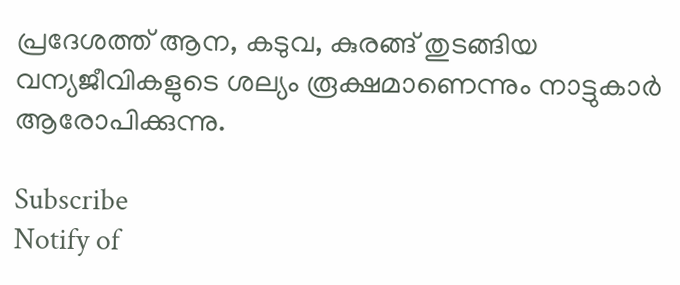പ്രദേശത്ത് ആന, കടുവ, കുരങ്ങ് തുടങ്ങിയ വന്യജീവികളുടെ ശല്യം രൂക്ഷമാണെന്നും നാട്ടുകാര്‍ ആരോപിക്കുന്നു.

Subscribe
Notify of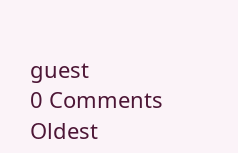guest
0 Comments
Oldest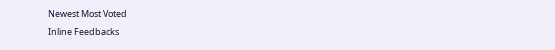Newest Most Voted
Inline Feedbacks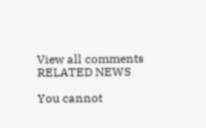View all comments
RELATED NEWS

You cannot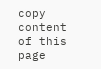copy content of this page